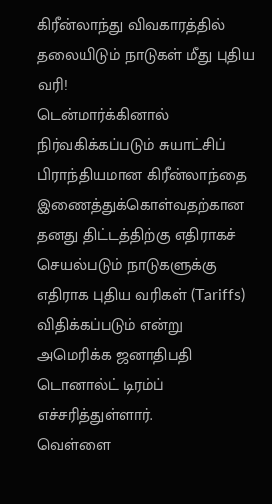கிரீன்லாந்து விவகாரத்தில் தலையிடும் நாடுகள் மீது புதிய வரி!
டென்மார்க்கினால் நிர்வகிக்கப்படும் சுயாட்சிப் பிராந்தியமான கிரீன்லாந்தை இணைத்துக்கொள்வதற்கான தனது திட்டத்திற்கு எதிராகச் செயல்படும் நாடுகளுக்கு எதிராக புதிய வரிகள் (Tariffs) விதிக்கப்படும் என்று அமெரிக்க ஜனாதிபதி டொனால்ட் டிரம்ப் எச்சரித்துள்ளார்.
வெள்ளை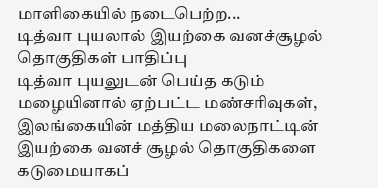மாளிகையில் நடைபெற்ற...
டித்வா புயலால் இயற்கை வனச்சூழல் தொகுதிகள் பாதிப்பு
டித்வா புயலுடன் பெய்த கடும் மழையினால் ஏற்பட்ட மண்சரிவுகள், இலங்கையின் மத்திய மலைநாட்டின் இயற்கை வனச் சூழல் தொகுதிகளை கடுமையாகப்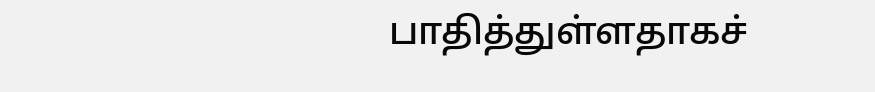பாதித்துள்ளதாகச்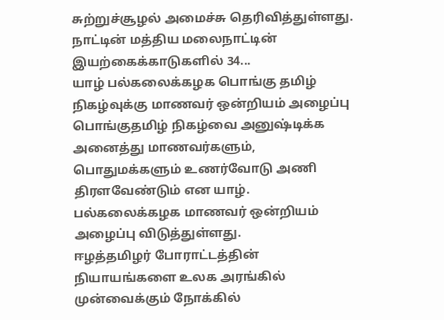சுற்றுச்சூழல் அமைச்சு தெரிவித்துள்ளது. நாட்டின் மத்திய மலைநாட்டின் இயற்கைக்காடுகளில் 34...
யாழ் பல்கலைக்கழக பொங்கு தமிழ் நிகழ்வுக்கு மாணவர் ஒன்றியம் அழைப்பு
பொங்குதமிழ் நிகழ்வை அனுஷ்டிக்க அனைத்து மாணவர்களும், பொதுமக்களும் உணர்வோடு அணி திரளவேண்டும் என யாழ். பல்கலைக்கழக மாணவர் ஒன்றியம் அழைப்பு விடுத்துள்ளது.
ஈழத்தமிழர் போராட்டத்தின் நியாயங்களை உலக அரங்கில் முன்வைக்கும் நோக்கில்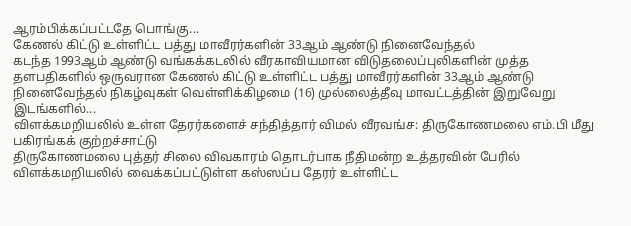ஆரம்பிக்கப்பட்டதே பொங்கு...
கேணல் கிட்டு உள்ளிட்ட பத்து மாவீரர்களின் 33ஆம் ஆண்டு நினைவேந்தல்
கடந்த 1993ஆம் ஆண்டு வங்கக்கடலில் வீரகாவியமான விடுதலைப்புலிகளின் முத்த தளபதிகளில் ஒருவரான கேணல் கிட்டு உள்ளிட்ட பத்து மாவீரர்களின் 33ஆம் ஆண்டு நினைவேந்தல் நிகழ்வுகள் வெள்ளிக்கிழமை (16) முல்லைத்தீவு மாவட்டத்தின் இறுவேறு இடங்களில்...
விளக்கமறியலில் உள்ள தேரர்களைச் சந்தித்தார் விமல் வீரவங்ச: திருகோணமலை எம்.பி மீது பகிரங்கக் குற்றச்சாட்டு
திருகோணமலை புத்தர் சிலை விவகாரம் தொடர்பாக நீதிமன்ற உத்தரவின் பேரில் விளக்கமறியலில் வைக்கப்பட்டுள்ள கஸ்ஸப்ப தேரர் உள்ளிட்ட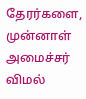தேரர்களை, முன்னாள் அமைச்சர் விமல்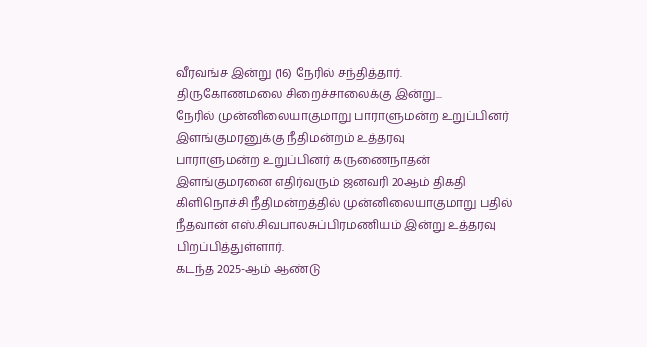வீரவங்ச இன்று (16) நேரில் சந்தித்தார்.
திருகோணமலை சிறைச்சாலைக்கு இன்று...
நேரில் முன்னிலையாகுமாறு பாராளுமன்ற உறுப்பினர் இளங்குமரனுக்கு நீதிமன்றம் உத்தரவு
பாராளுமன்ற உறுப்பினர் கருணைநாதன் இளங்குமரனை எதிர்வரும் ஜனவரி 20ஆம் திகதி கிளிநொச்சி நீதிமன்றத்தில் முன்னிலையாகுமாறு பதில் நீதவான் எஸ்.சிவபாலசுப்பிரமணியம் இன்று உத்தரவு பிறப்பித்துள்ளார்.
கடந்த 2025-ஆம் ஆண்டு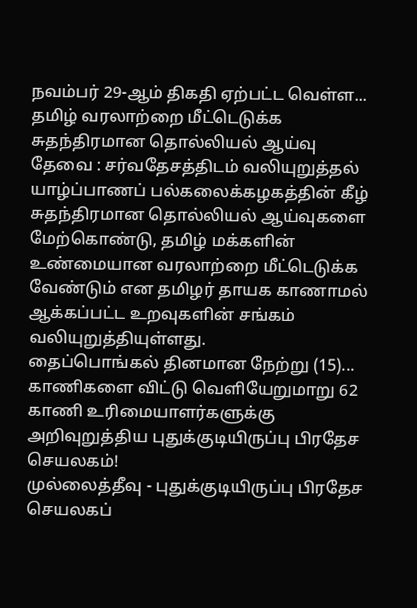நவம்பர் 29-ஆம் திகதி ஏற்பட்ட வெள்ள...
தமிழ் வரலாற்றை மீட்டெடுக்க சுதந்திரமான தொல்லியல் ஆய்வு தேவை : சர்வதேசத்திடம் வலியுறுத்தல்
யாழ்ப்பாணப் பல்கலைக்கழகத்தின் கீழ் சுதந்திரமான தொல்லியல் ஆய்வுகளை மேற்கொண்டு, தமிழ் மக்களின் உண்மையான வரலாற்றை மீட்டெடுக்க வேண்டும் என தமிழர் தாயக காணாமல் ஆக்கப்பட்ட உறவுகளின் சங்கம் வலியுறுத்தியுள்ளது.
தைப்பொங்கல் தினமான நேற்று (15)...
காணிகளை விட்டு வெளியேறுமாறு 62 காணி உரிமையாளர்களுக்கு அறிவுறுத்திய புதுக்குடியிருப்பு பிரதேச செயலகம்!
முல்லைத்தீவு - புதுக்குடியிருப்பு பிரதேச செயலகப்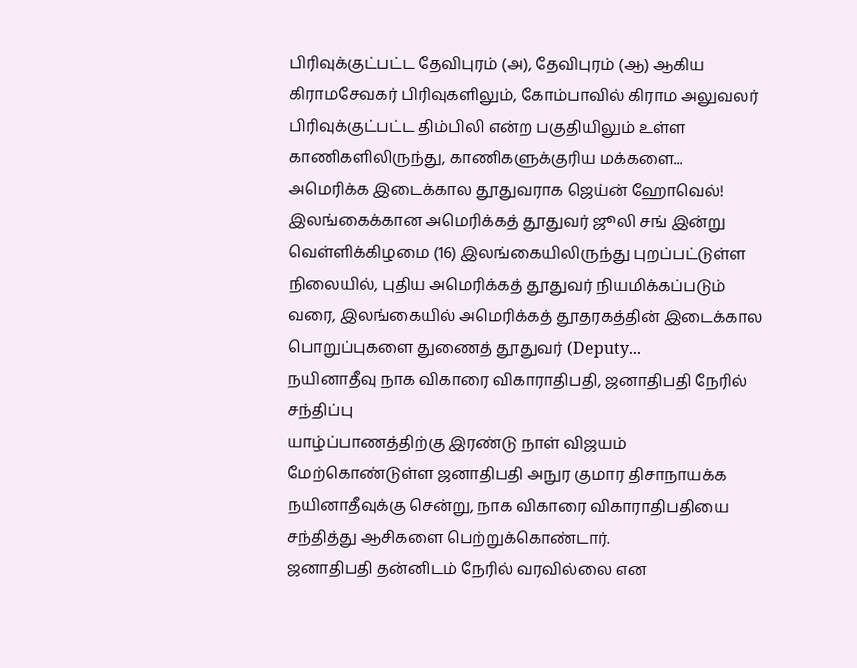பிரிவுக்குட்பட்ட தேவிபுரம் (அ), தேவிபுரம் (ஆ) ஆகிய கிராமசேவகர் பிரிவுகளிலும், கோம்பாவில் கிராம அலுவலர் பிரிவுக்குட்பட்ட திம்பிலி என்ற பகுதியிலும் உள்ள காணிகளிலிருந்து, காணிகளுக்குரிய மக்களை...
அமெரிக்க இடைக்கால தூதுவராக ஜெய்ன் ஹோவெல்!
இலங்கைக்கான அமெரிக்கத் தூதுவர் ஜூலி சங் இன்று வெள்ளிக்கிழமை (16) இலங்கையிலிருந்து புறப்பட்டுள்ள நிலையில், புதிய அமெரிக்கத் தூதுவர் நியமிக்கப்படும் வரை, இலங்கையில் அமெரிக்கத் தூதரகத்தின் இடைக்கால பொறுப்புகளை துணைத் தூதுவர் (Deputy...
நயினாதீவு நாக விகாரை விகாராதிபதி, ஜனாதிபதி நேரில் சந்திப்பு
யாழ்ப்பாணத்திற்கு இரண்டு நாள் விஜயம் மேற்கொண்டுள்ள ஜனாதிபதி அநுர குமார திசாநாயக்க நயினாதீவுக்கு சென்று, நாக விகாரை விகாராதிபதியை சந்தித்து ஆசிகளை பெற்றுக்கொண்டார்.
ஜனாதிபதி தன்னிடம் நேரில் வரவில்லை என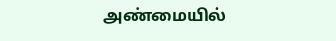அண்மையில்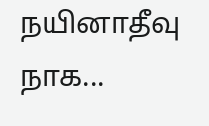நயினாதீவு நாக...